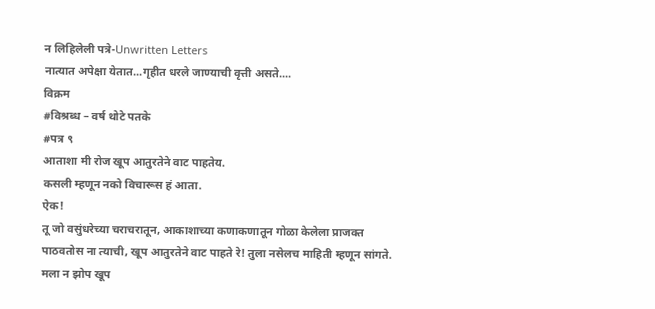न लिहिलेली पत्रे-Unwritten Letters
नात्यात अपेक्षा येतात...गृहीत धरले जाण्याची वृत्ती असते....
विक्रम
#विश्रब्ध – वर्ष थोटे पतके
#पत्र ९
आताशा मी रोज खूप आतुरतेने वाट पाहतेय.
कसली म्हणून नको विचारूस हं आता.
ऐक!
तू जो वसुंधरेच्या चराचरातून, आकाशाच्या कणाकणातून गोळा केलेला प्राजक्त पाठवतोस ना त्याची, खूप आतुरतेने वाट पाहते रे! तुला नसेलच माहिती म्हणून सांगते. मला न झोप खूप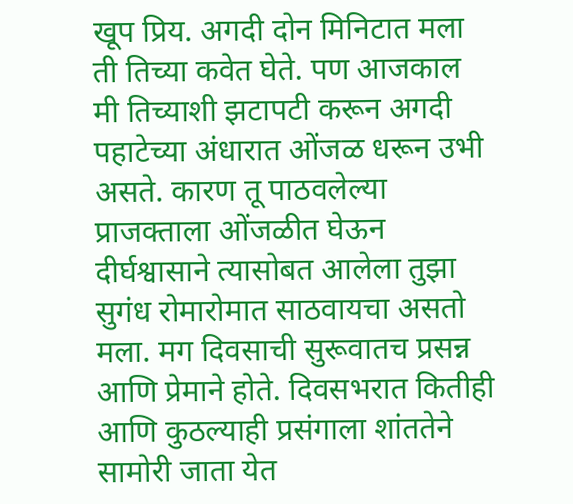खूप प्रिय. अगदी दोन मिनिटात मला ती तिच्या कवेत घेते. पण आजकाल मी तिच्याशी झटापटी करून अगदी पहाटेच्या अंधारात ओंजळ धरून उभी असते. कारण तू पाठवलेल्या प्राजक्ताला ओंजळीत घेऊन दीर्घश्वासाने त्यासोबत आलेला तुझा सुगंध रोमारोमात साठवायचा असतो मला. मग दिवसाची सुरूवातच प्रसन्न आणि प्रेमाने होते. दिवसभरात कितीही आणि कुठल्याही प्रसंगाला शांततेने सामोरी जाता येत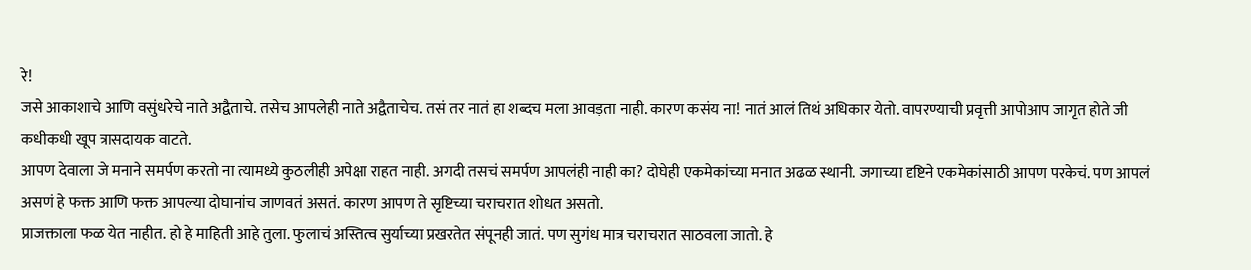रे!
जसे आकाशाचे आणि वसुंधरेचे नाते अद्वैताचे. तसेच आपलेही नाते अद्वैताचेच. तसं तर नातं हा शब्दच मला आवड़ता नाही. कारण कसंय ना! नातं आलं तिथं अधिकार येतो. वापरण्याची प्रवृत्ती आपोआप जागृत होते जी कधीकधी खूप त्रासदायक वाटते.
आपण देवाला जे मनाने समर्पण करतो ना त्यामध्ये कुठलीही अपेक्षा राहत नाही. अगदी तसचं समर्पण आपलंही नाही का? दोघेही एकमेकांच्या मनात अढळ स्थानी. जगाच्या दृष्टिने एकमेकांसाठी आपण परकेचं. पण आपलं असणं हे फक्त आणि फक्त आपल्या दोघानांच जाणवतं असतं. कारण आपण ते सृष्टिच्या चराचरात शोधत असतो.
प्राजक्ताला फळ येत नाहीत. हो हे माहिती आहे तुला. फुलाचं अस्तित्व सुर्याच्या प्रखरतेत संपूनही जातं. पण सुगंध मात्र चराचरात साठवला जातो. हे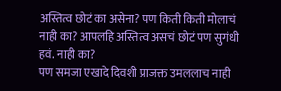अस्तित्व छोटं का असेना? पण किती किती मोलाचं नाही का? आपलहि अस्तित्व असचं छोटं पण सुगंधी हवं. नाही का?
पण समजा एखादे दिवशी प्राजक्त उमललाच नाही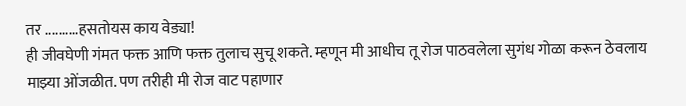तर ..........हसतोयस काय वेड्या!
ही जीवघेणी गंमत फक्त आणि फक्त तुलाच सुचू शकते. म्हणून मी आधीच तू रोज पाठवलेला सुगंध गोळा करून ठेवलाय माझ्या ओंजळीत. पण तरीही मी रोज वाट पहाणार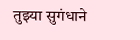तुझ्या सुगंधाने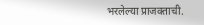भरलेल्या प्राजक्ताची.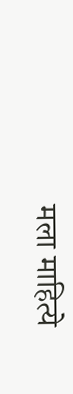मला माहित्ये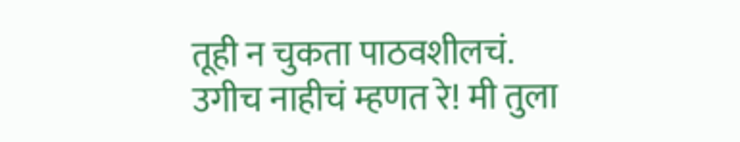तूही न चुकता पाठवशीलचं.
उगीच नाहीचं म्हणत रे! मी तुला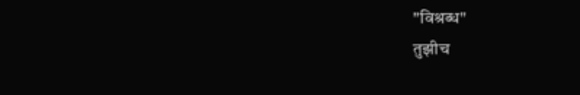"विश्रब्ध"
तुझीच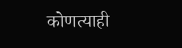कोणत्याही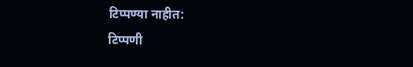टिप्पण्या नाहीत:
टिप्पणी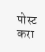पोस्ट करा